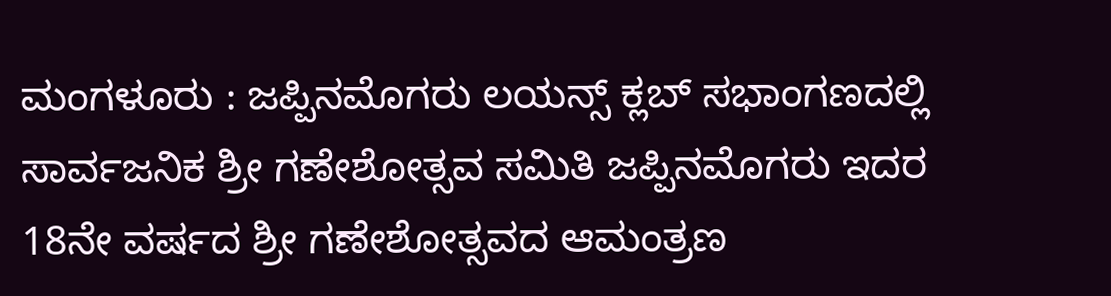ಮಂಗಳೂರು : ಜಪ್ಪಿನಮೊಗರು ಲಯನ್ಸ್ ಕ್ಲಬ್ ಸಭಾಂಗಣದಲ್ಲಿ ಸಾರ್ವಜನಿಕ ಶ್ರೀ ಗಣೇಶೋತ್ಸವ ಸಮಿತಿ ಜಪ್ಪಿನಮೊಗರು ಇದರ 18ನೇ ವರ್ಷದ ಶ್ರೀ ಗಣೇಶೋತ್ಸವದ ಆಮಂತ್ರಣ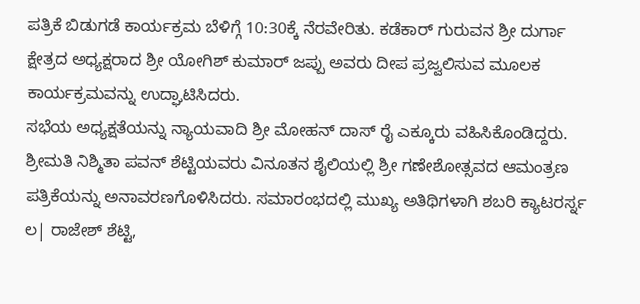ಪತ್ರಿಕೆ ಬಿಡುಗಡೆ ಕಾರ್ಯಕ್ರಮ ಬೆಳಿಗ್ಗೆ 10:30ಕ್ಕೆ ನೆರವೇರಿತು. ಕಡೆಕಾರ್ ಗುರುವನ ಶ್ರೀ ದುರ್ಗಾ ಕ್ಷೇತ್ರದ ಅಧ್ಯಕ್ಷರಾದ ಶ್ರೀ ಯೋಗಿಶ್ ಕುಮಾರ್ ಜಪ್ಪು ಅವರು ದೀಪ ಪ್ರಜ್ವಲಿಸುವ ಮೂಲಕ ಕಾರ್ಯಕ್ರಮವನ್ನು ಉದ್ಘಾಟಿಸಿದರು.
ಸಭೆಯ ಅಧ್ಯಕ್ಷತೆಯನ್ನು ನ್ಯಾಯವಾದಿ ಶ್ರೀ ಮೋಹನ್ ದಾಸ್ ರೈ ಎಕ್ಕೂರು ವಹಿಸಿಕೊಂಡಿದ್ದರು. ಶ್ರೀಮತಿ ನಿಶ್ಮಿತಾ ಪವನ್ ಶೆಟ್ಟಿಯವರು ವಿನೂತನ ಶೈಲಿಯಲ್ಲಿ ಶ್ರೀ ಗಣೇಶೋತ್ಸವದ ಆಮಂತ್ರಣ ಪತ್ರಿಕೆಯನ್ನು ಅನಾವರಣಗೊಳಿಸಿದರು. ಸಮಾರಂಭದಲ್ಲಿ ಮುಖ್ಯ ಅತಿಥಿಗಳಾಗಿ ಶಬರಿ ಕ್ಯಾಟರರ್ಸ್ನ ಲ| ರಾಜೇಶ್ ಶೆಟ್ಟಿ,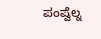ಪಂಪ್ವೆಲ್ನ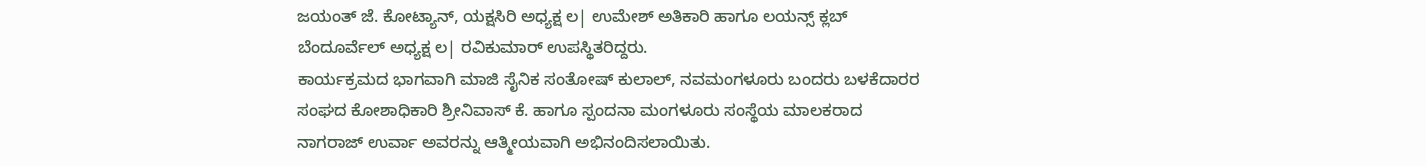ಜಯಂತ್ ಜೆ. ಕೋಟ್ಯಾನ್, ಯಕ್ಷಸಿರಿ ಅಧ್ಯಕ್ಷ ಲ| ಉಮೇಶ್ ಅತಿಕಾರಿ ಹಾಗೂ ಲಯನ್ಸ್ ಕ್ಲಬ್ ಬೆಂದೂರ್ವೆಲ್ ಅಧ್ಯಕ್ಷ ಲ| ರವಿಕುಮಾರ್ ಉಪಸ್ಥಿತರಿದ್ದರು.
ಕಾರ್ಯಕ್ರಮದ ಭಾಗವಾಗಿ ಮಾಜಿ ಸೈನಿಕ ಸಂತೋಷ್ ಕುಲಾಲ್, ನವಮಂಗಳೂರು ಬಂದರು ಬಳಕೆದಾರರ ಸಂಘದ ಕೋಶಾಧಿಕಾರಿ ಶ್ರೀನಿವಾಸ್ ಕೆ. ಹಾಗೂ ಸ್ಪಂದನಾ ಮಂಗಳೂರು ಸಂಸ್ಥೆಯ ಮಾಲಕರಾದ ನಾಗರಾಜ್ ಉರ್ವಾ ಅವರನ್ನು ಆತ್ಮೀಯವಾಗಿ ಅಭಿನಂದಿಸಲಾಯಿತು.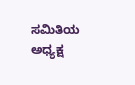ಸಮಿತಿಯ ಅಧ್ಯಕ್ಷ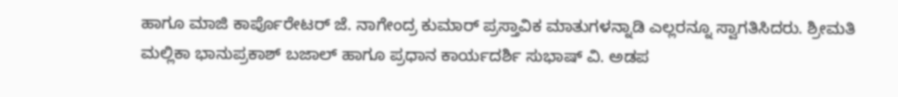ಹಾಗೂ ಮಾಜಿ ಕಾರ್ಪೊರೇಟರ್ ಜೆ. ನಾಗೇಂದ್ರ ಕುಮಾರ್ ಪ್ರಸ್ತಾವಿಕ ಮಾತುಗಳನ್ನಾಡಿ ಎಲ್ಲರನ್ನೂ ಸ್ವಾಗತಿಸಿದರು. ಶ್ರೀಮತಿ ಮಲ್ಲಿಕಾ ಭಾನುಪ್ರಕಾಶ್ ಬಜಾಲ್ ಹಾಗೂ ಪ್ರಧಾನ ಕಾರ್ಯದರ್ಶಿ ಸುಭಾಷ್ ವಿ. ಅಡಪ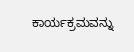ಕಾರ್ಯಕ್ರಮವನ್ನು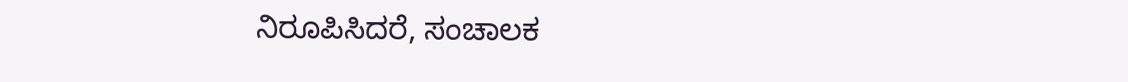ನಿರೂಪಿಸಿದರೆ, ಸಂಚಾಲಕ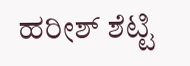ಹರೀಶ್ ಶೆಟ್ಟಿ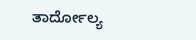ತಾರ್ದೋಲ್ಯ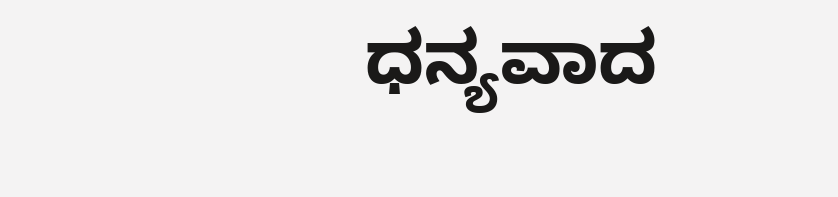ಧನ್ಯವಾದ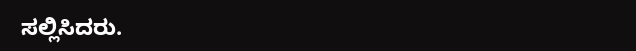ಸಲ್ಲಿಸಿದರು.